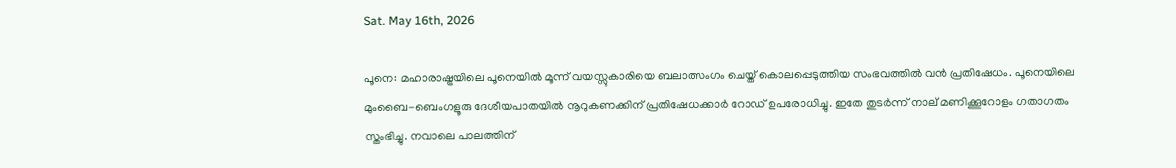Sat. May 16th, 2026

പൂനെ: മഹാരാഷ്ട്രയിലെ പൂനെയില്‍ മൂന്ന് വയസ്സുകാരിയെ ബലാത്സംഗം ചെയ്ത് കൊലപ്പെടുത്തിയ സംഭവത്തില്‍ വന്‍ പ്രതിഷേധം. പൂനെയിലെ മുംബൈ-ബെംഗളൂരു ദേശീയപാതയില്‍ നൂറുകണക്കിന് പ്രതിഷേധക്കാര്‍ റോഡ് ഉപരോധിച്ചു. ഇതേ തുടര്‍ന്ന് നാല് മണിക്കൂറോളം ഗതാഗതം സ്തംഭിച്ചു. നവാലെ പാലത്തിന്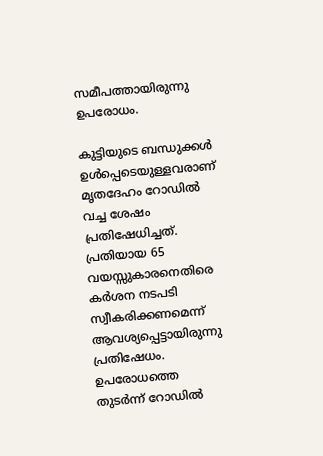സമീപത്തായിരുന്നു ഉപരോധം.

കുട്ടിയുടെ ബന്ധുക്കള്‍ ഉള്‍പ്പെടെയുള്ളവരാണ് മൃതദേഹം റോഡില്‍ വച്ച ശേഷം പ്രതിഷേധിച്ചത്. പ്രതിയായ 65 വയസ്സുകാരനെതിരെ കര്‍ശന നടപടി സ്വീകരിക്കണമെന്ന് ആവശ്യപ്പെട്ടായിരുന്നു പ്രതിഷേധം. ഉപരോധത്തെ തുടര്‍ന്ന് റോഡില്‍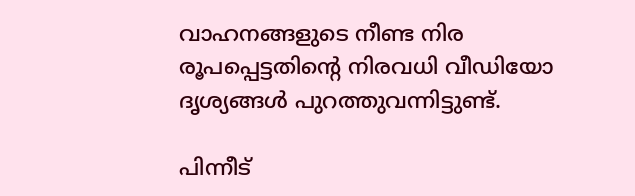വാഹനങ്ങളുടെ നീണ്ട നിര രൂപപ്പെട്ടതിന്റെ നിരവധി വീഡിയോ ദൃശ്യങ്ങള്‍ പുറത്തുവന്നിട്ടുണ്ട്.

പിന്നീട്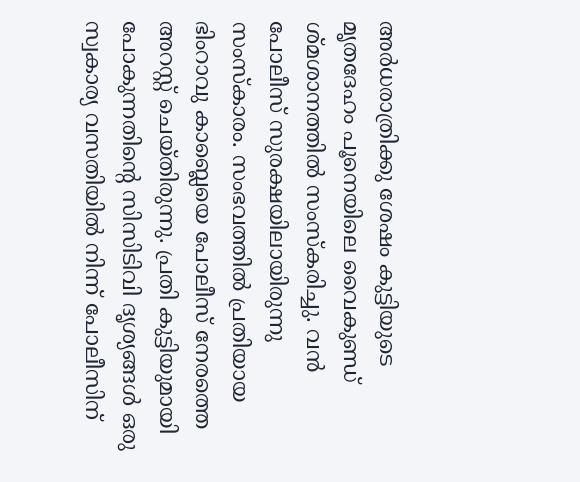അര്‍ധരാത്രിക്കു ശേഷം കുട്ടിയുടെ മൃതദേഹം പൂനെയിലെ വൈകുണ്ഡ് ശ്മശാനത്തില്‍ സംസ്‌കരിച്ചു. വന്‍ പോലീസ് സുരക്ഷയിലായിരുന്നു സംസ്‌കാരം. സംഭവത്തില്‍ പ്രതിയായ ഭിംറാവു കാബ്ലെയെ പോലീസ് നേരത്തെ അറസ്റ്റ് ചെയ്തിരുന്നു. പ്രതി കുട്ടിയുമായി പോകുന്നതിന്റെ സിസിടിവി ദൃശ്യങ്ങള്‍ ഒരു സ്വകാര്യ വസതിയില്‍ നിന്ന് പോലീസിന്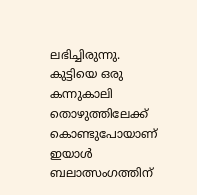ലഭിച്ചിരുന്നു. കുട്ടിയെ ഒരു കന്നുകാലി തൊഴുത്തിലേക്ക് കൊണ്ടുപോയാണ് ഇയാള്‍ ബലാത്സംഗത്തിന്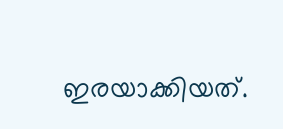ഇരയാക്കിയത്.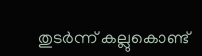തുടര്‍ന്ന് കല്ലുകൊണ്ട്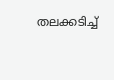തലക്കടിച്ച്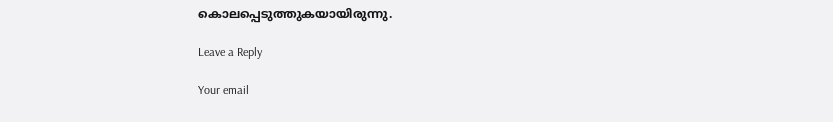കൊലപ്പെടുത്തുകയായിരുന്നു.

Leave a Reply

Your email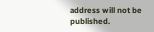address will not be published.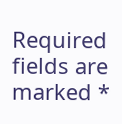Required fields are marked *